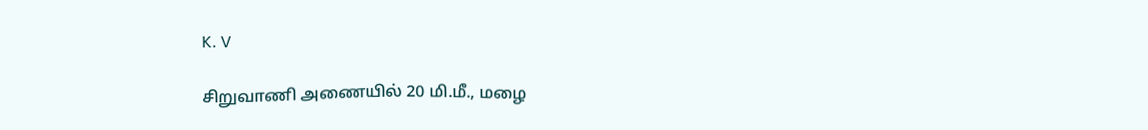K. V

சிறுவாணி அணையில் 20 மி.மீ., மழை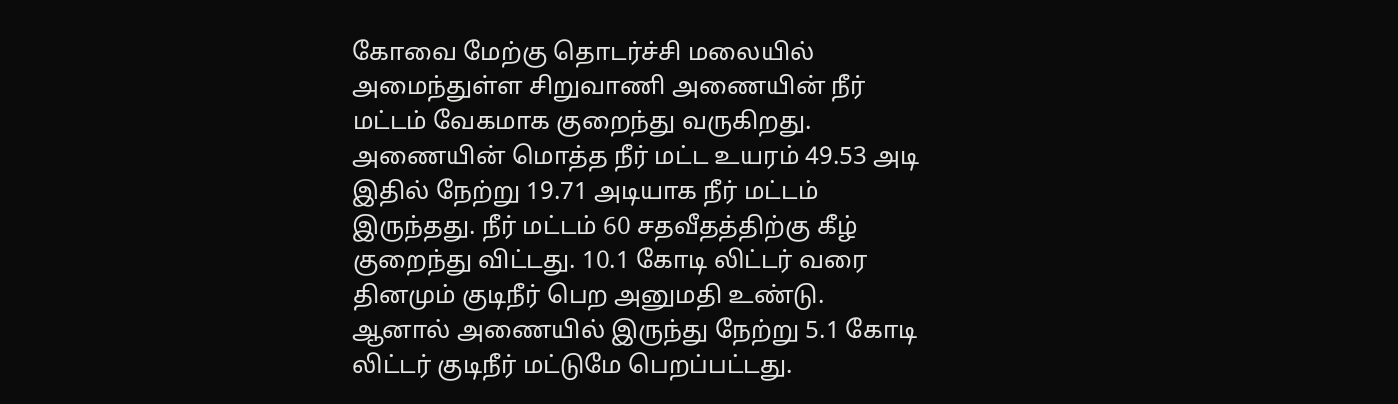கோவை மேற்கு தொடர்ச்சி மலையில் அமைந்துள்ள சிறுவாணி அணையின் நீர் மட்டம் வேகமாக குறைந்து வருகிறது. அணையின் மொத்த நீர் மட்ட உயரம் 49.53 அடி இதில் நேற்று 19.71 அடியாக நீர் மட்டம் இருந்தது. நீர் மட்டம் 60 சதவீதத்திற்கு கீழ் குறைந்து விட்டது. 10.1 கோடி லிட்டர் வரை தினமும் குடிநீர் பெற அனுமதி உண்டு. ஆனால் அணையில் இருந்து நேற்று 5.1 கோடி லிட்டர் குடிநீர் மட்டுமே பெறப்பட்டது.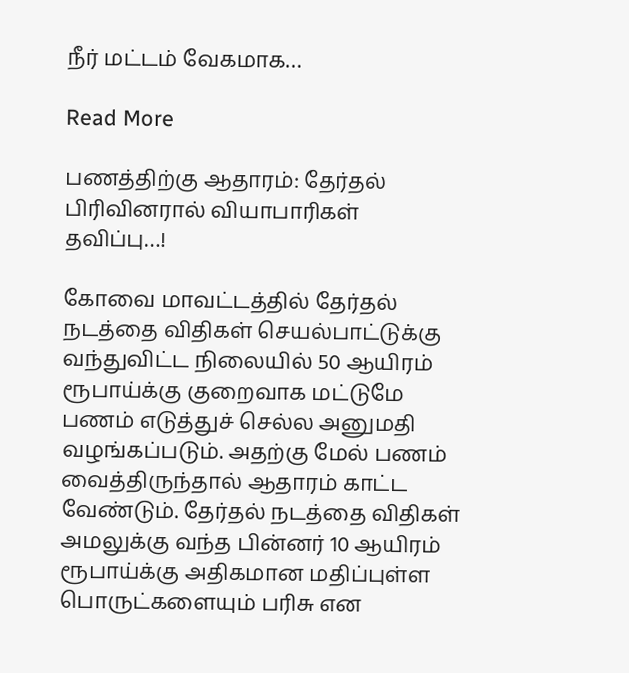நீர் மட்டம் வேகமாக…

Read More

பணத்திற்கு ஆதாரம்: தேர்தல் பிரிவினரால் வியாபாரிகள் தவிப்பு…!

கோவை மாவட்டத்தில் தேர்தல் நடத்தை விதிகள் செயல்பாட்டுக்கு வந்துவிட்ட நிலையில் 50 ஆயிரம் ரூபாய்க்கு குறைவாக மட்டுமே பணம் எடுத்துச் செல்ல அனுமதி வழங்கப்படும். அதற்கு மேல் பணம் வைத்திருந்தால் ஆதாரம் காட்ட வேண்டும். தேர்தல் நடத்தை விதிகள் அமலுக்கு வந்த பின்னர் 10 ஆயிரம் ரூபாய்க்கு அதிகமான மதிப்புள்ள பொருட்களையும் பரிசு என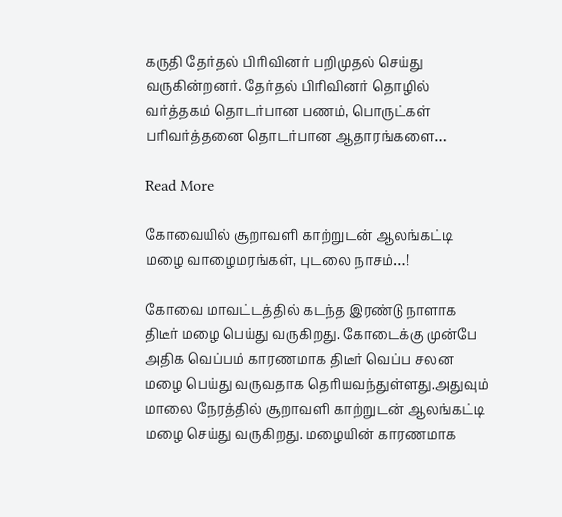கருதி தேர்தல் பிரிவினர் பறிமுதல் செய்து வருகின்றனர். தேர்தல் பிரிவினர் தொழில் வர்த்தகம் தொடர்பான பணம், பொருட்கள் பரிவர்த்தனை தொடர்பான ஆதாரங்களை…

Read More

கோவையில் சூறாவளி காற்றுடன் ஆலங்கட்டி மழை வாழைமரங்கள், புடலை நாசம்…!

கோவை மாவட்டத்தில் கடந்த இரண்டு நாளாக திடீர் மழை பெய்து வருகிறது. கோடைக்கு முன்பே அதிக வெப்பம் காரணமாக திடீர் வெப்ப சலன மழை பெய்து வருவதாக தெரியவந்துள்ளது.அதுவும் மாலை நேரத்தில் சூறாவளி காற்றுடன் ஆலங்கட்டி மழை செய்து வருகிறது. மழையின் காரணமாக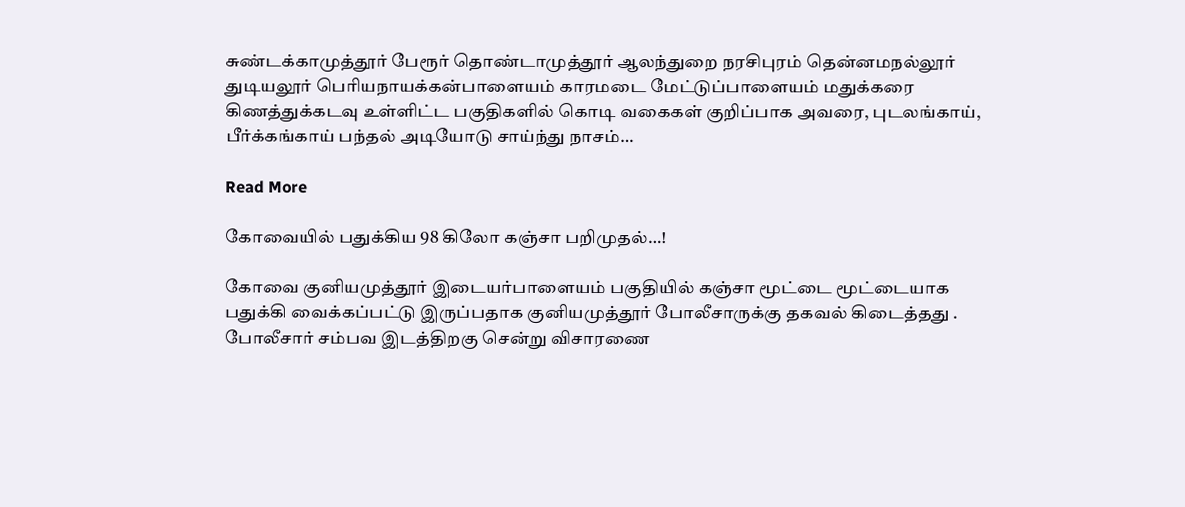சுண்டக்காமுத்தூர் பேரூர் தொண்டாமுத்தூர் ஆலந்துறை நரசிபுரம் தென்னமநல்லூர் துடியலூர் பெரியநாயக்கன்பாளையம் காரமடை மேட்டுப்பாளையம் மதுக்கரை கிணத்துக்கடவு உள்ளிட்ட பகுதிகளில் கொடி வகைகள் குறிப்பாக அவரை, புடலங்காய், பீர்க்கங்காய் பந்தல் அடியோடு சாய்ந்து நாசம்…

Read More

கோவையில் பதுக்கிய 98 கிலோ கஞ்சா பறிமுதல்…!

கோவை குனியமுத்தூர் இடையர்பாளையம் பகுதியில் கஞ்சா மூட்டை மூட்டையாக பதுக்கி வைக்கப்பட்டு இருப்பதாக குனியமுத்தூர் போலீசாருக்கு தகவல் கிடைத்தது . போலீசார் சம்பவ இடத்திறகு சென்று விசாரணை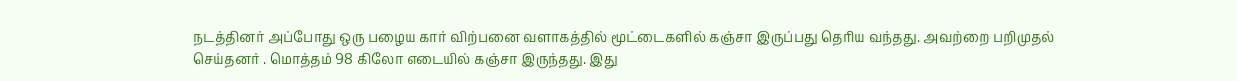நடத்தினர் அப்போது ஒரு பழைய கார் விற்பனை வளாகத்தில் மூட்டைகளில் கஞ்சா இருப்பது தெரிய வந்தது. அவற்றை பறிமுதல் செய்தனர் . மொத்தம் 98 கிலோ எடையில் கஞ்சா இருந்தது. இது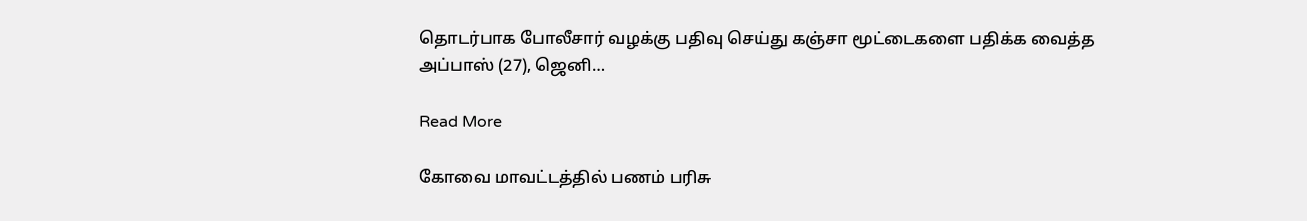தொடர்பாக போலீசார் வழக்கு பதிவு செய்து கஞ்சா மூட்டைகளை பதிக்க வைத்த அப்பாஸ் (27), ஜெனி…

Read More

கோவை மாவட்டத்தில் பணம் பரிசு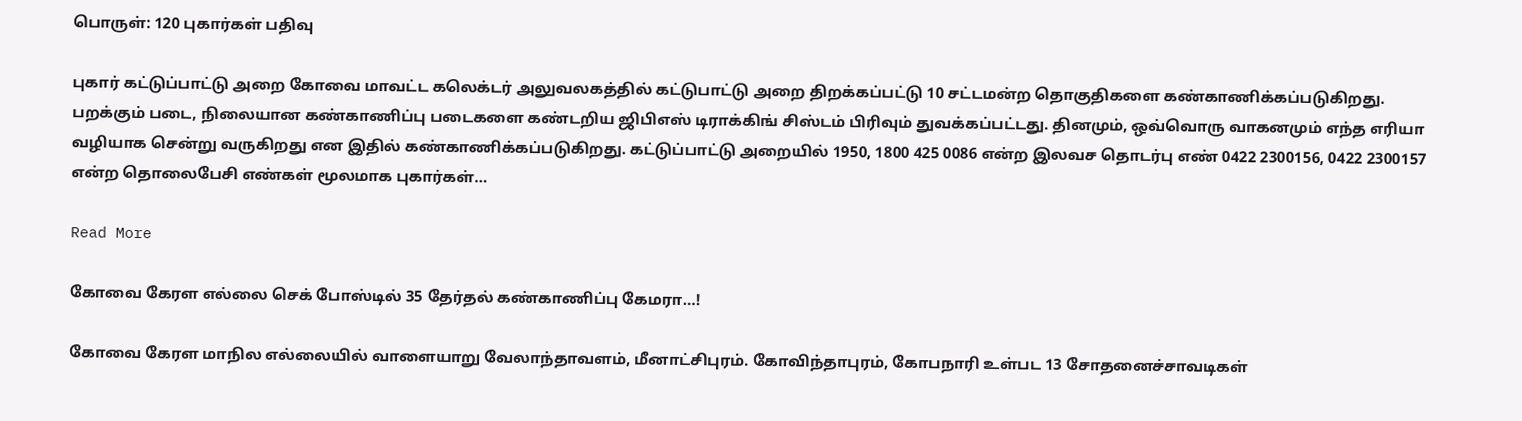பொருள்: 120 புகார்கள் பதிவு

புகார் கட்டுப்பாட்டு அறை கோவை மாவட்ட கலெக்டர் அலுவலகத்தில் கட்டுபாட்டு அறை திறக்கப்பட்டு 10 சட்டமன்ற தொகுதிகளை கண்காணிக்கப்படுகிறது. பறக்கும் படை, நிலையான கண்காணிப்பு படைகளை கண்டறிய ஜிபிஎஸ் டிராக்கிங் சிஸ்டம் பிரிவும் துவக்கப்பட்டது. தினமும், ஒவ்வொரு வாகனமும் எந்த எரியா வழியாக சென்று வருகிறது என இதில் கண்காணிக்கப்படுகிறது. கட்டுப்பாட்டு அறையில் 1950, 1800 425 0086 என்ற இலவச தொடர்பு எண் 0422 2300156, 0422 2300157 என்ற தொலைபேசி எண்கள் மூலமாக புகார்கள்…

Read More

கோவை கேரள எல்லை செக் போஸ்டில் 35 தேர்தல் கண்காணிப்பு கேமரா…!

கோவை கேரள மாநில எல்லையில் வாளையாறு வேலாந்தாவளம், மீனாட்சிபுரம். கோவிந்தாபுரம், கோபநாரி உள்பட 13 சோதனைச்சாவடிகள்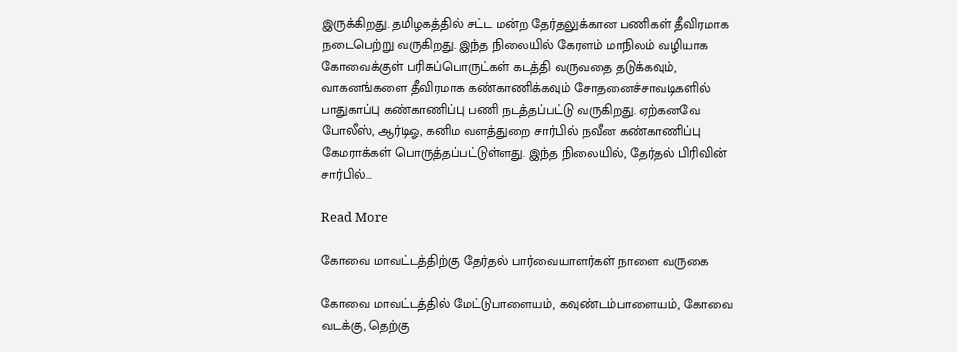இருக்கிறது. தமிழகத்தில் சட்ட மன்ற தேர்தலுக்கான பணிகள் தீவிரமாக நடைபெற்று வருகிறது. இந்த நிலையில் கேரளம் மாநிலம் வழியாக கோவைக்குள் பரிசுப்பொருட்கள் கடத்தி வருவதை தடுக்கவும், வாகனங்களை தீவிரமாக கண்காணிக்கவும் சோதனைச்சாவடிகளில் பாதுகாப்பு கண்காணிப்பு பணி நடத்தப்பட்டு வருகிறது. ஏற்கனவே போலீஸ், ஆர்டிஓ, கனிம வளத்துறை சார்பில் நவீன கண்காணிப்பு கேமராக்கள் பொருத்தப்பட்டுள்ளது. இந்த நிலையில், தேர்தல் பிரிவின் சார்பில்…

Read More

கோவை மாவட்டத்திற்கு தேர்தல் பார்வையாளர்கள் நாளை வருகை

கோவை மாவட்டத்தில் மேட்டுபாளையம், கவுண்டம்பாளையம், கோவை வடக்கு, தெற்கு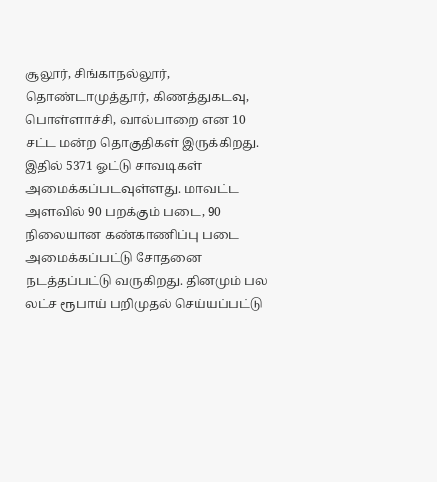சூலூர், சிங்காநல்லூர், தொண்டாமுத்தூர், கிணத்துகடவு, பொள்ளாச்சி, வால்பாறை என 10 சட்ட மன்ற தொகுதிகள் இருக்கிறது. இதில் 5371 ஓட்டு சாவடிகள் அமைக்கப்படவுள்ளது. மாவட்ட அளவில் 90 பறக்கும் படை, 90 நிலையான கண்காணிப்பு படை அமைக்கப்பட்டு சோதனை நடத்தப்பட்டு வருகிறது. தினமும் பல லட்ச ரூபாய் பறிமுதல் செய்யப்பட்டு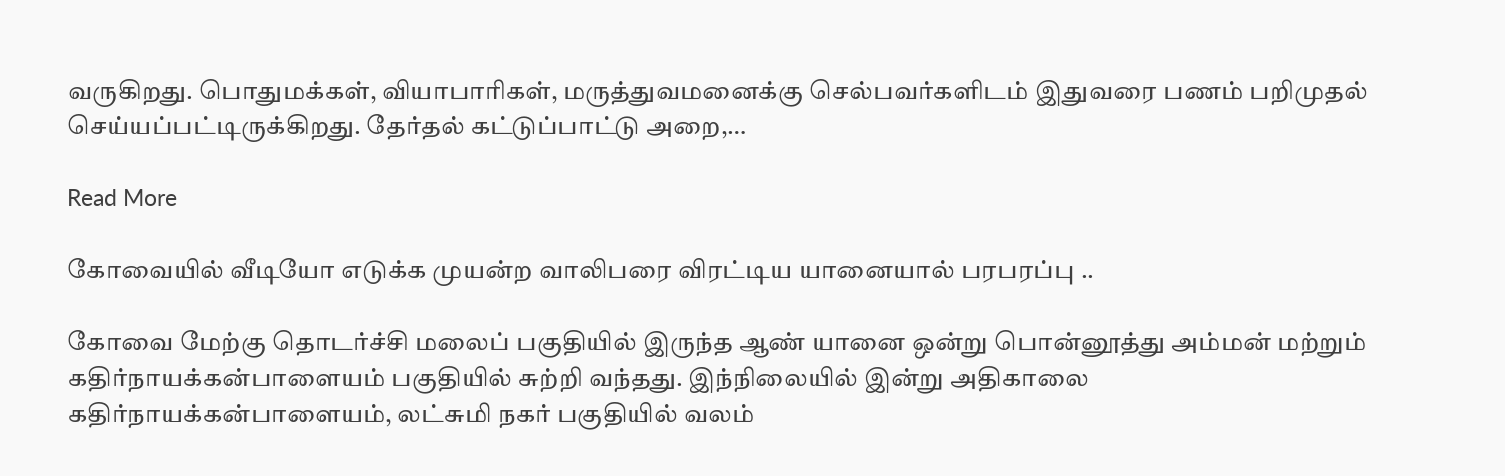வருகிறது. பொதுமக்கள், வியாபாரிகள், மருத்துவமனைக்கு செல்பவர்களிடம் இதுவரை பணம் பறிமுதல் செய்யப்பட்டிருக்கிறது. தேர்தல் கட்டுப்பாட்டு அறை,…

Read More

கோவையில் வீடியோ எடுக்க முயன்ற வாலிபரை விரட்டிய யானையால் பரபரப்பு ..

கோவை மேற்கு தொடர்ச்சி மலைப் பகுதியில் இருந்த ஆண் யானை ஒன்று பொன்னூத்து அம்மன் மற்றும் கதிர்நாயக்கன்பாளையம் பகுதியில் சுற்றி வந்தது. இந்நிலையில் இன்று அதிகாலை கதிர்நாயக்கன்பாளையம், லட்சுமி நகர் பகுதியில் வலம்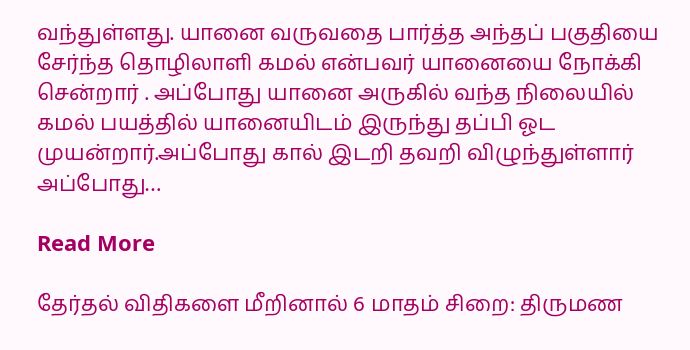வந்துள்ளது. யானை வருவதை பார்த்த அந்தப் பகுதியை சேர்ந்த தொழிலாளி கமல் என்பவர் யானையை நோக்கி சென்றார் . அப்போது யானை அருகில் வந்த நிலையில் கமல் பயத்தில் யானையிடம் இருந்து தப்பி ஓட முயன்றார்.அப்போது கால் இடறி தவறி விழுந்துள்ளார் அப்போது…

Read More

தேர்தல் விதிகளை மீறினால் 6 மாதம் சிறை: திருமண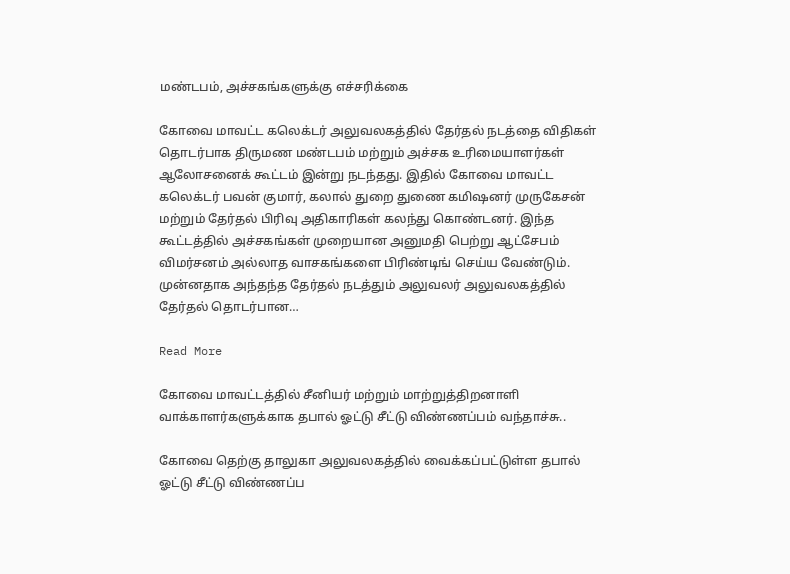மண்டபம், அச்சகங்களுக்கு எச்சரிக்கை

கோவை மாவட்ட கலெக்டர் அலுவலகத்தில் தேர்தல் நடத்தை விதிகள் தொடர்பாக திருமண மண்டபம் மற்றும் அச்சக உரிமையாளர்கள் ஆலோசனைக் கூட்டம் இன்று நடந்தது. இதில் கோவை மாவட்ட கலெக்டர் பவன் குமார், கலால் துறை துணை கமிஷனர் முருகேசன் மற்றும் தேர்தல் பிரிவு அதிகாரிகள் கலந்து கொண்டனர். இந்த கூட்டத்தில் அச்சகங்கள் முறையான அனுமதி பெற்று ஆட்சேபம் விமர்சனம் அல்லாத வாசகங்களை பிரிண்டிங் செய்ய வேண்டும். முன்னதாக அந்தந்த தேர்தல் நடத்தும் அலுவலர் அலுவலகத்தில் தேர்தல் தொடர்பான…

Read More

கோவை மாவட்டத்தில் சீனியர் மற்றும் மாற்றுத்திறனாளி வாக்காளர்களுக்காக தபால் ஓட்டு சீட்டு விண்ணப்பம் வந்தாச்சு..

கோவை தெற்கு தாலுகா அலுவலகத்தில் வைக்கப்பட்டுள்ள தபால் ஓட்டு சீட்டு விண்ணப்ப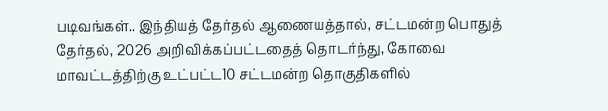படிவங்கள்.. இந்தியத் தேர்தல் ஆணையத்தால், சட்டமன்ற பொதுத் தேர்தல், 2026 அறிவிக்கப்பட்டதைத் தொடர்ந்து, கோவை மாவட்டத்திற்கு உட்பட்ட10 சட்டமன்ற தொகுதிகளில்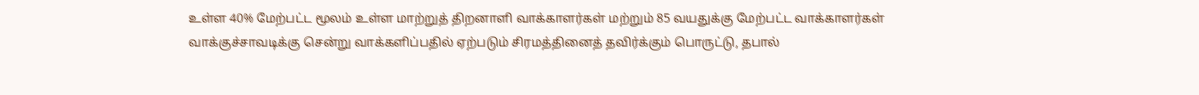உள்ள 40% மேற்பட்ட மூலம் உள்ள மாற்றுத் திறனாளி வாக்காளர்கள் மற்றும் 85 வயதுக்கு மேற்பட்ட வாக்காளர்கள் வாக்குச்சாவடிக்கு சென்று வாக்களிப்பதில் ஏற்படும் சிரமத்தினைத் தவிர்க்கும் பொருட்டு, தபால்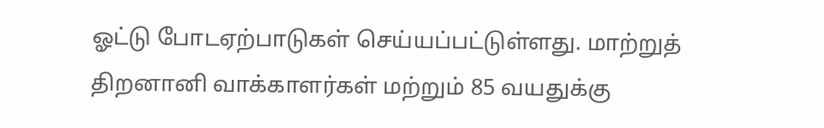ஓட்டு போடஏற்பாடுகள் செய்யப்பட்டுள்ளது. மாற்றுத் திறனானி வாக்காளர்கள் மற்றும் 85 வயதுக்கு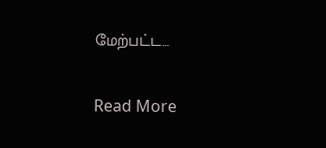மேற்பட்ட…

Read More